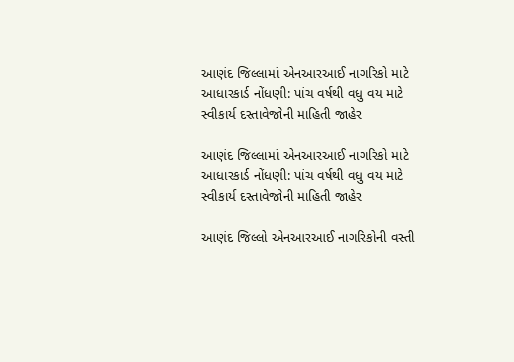આણંદ જિલ્લામાં એનઆરઆઈ નાગરિકો માટે આધારકાર્ડ નોંધણી: પાંચ વર્ષથી વધુ વય માટે સ્વીકાર્ય દસ્તાવેજોની માહિતી જાહેર

આણંદ જિલ્લામાં એનઆરઆઈ નાગરિકો માટે આધારકાર્ડ નોંધણી: પાંચ વર્ષથી વધુ વય માટે સ્વીકાર્ય દસ્તાવેજોની માહિતી જાહેર

આણંદ જિલ્લો એનઆરઆઈ નાગરિકોની વસ્તી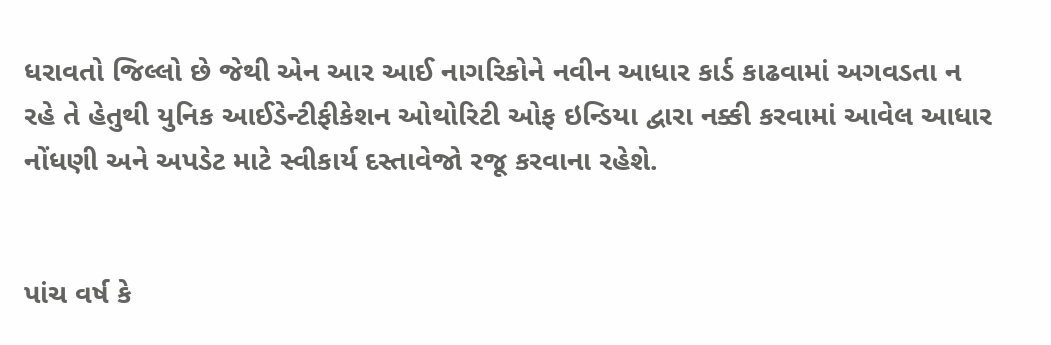ધરાવતો જિલ્લો છે જેથી એન આર આઈ નાગરિકોને નવીન આધાર કાર્ડ કાઢવામાં અગવડતા ન રહે તે હેતુથી યુનિક આઈડેન્ટીફીકેશન ઓથોરિટી ઓફ ઇન્ડિયા દ્વારા નક્કી કરવામાં આવેલ આધાર નોંધણી અને અપડેટ માટે સ્વીકાર્ય દસ્તાવેજો રજૂ કરવાના રહેશે.


પાંચ વર્ષ કે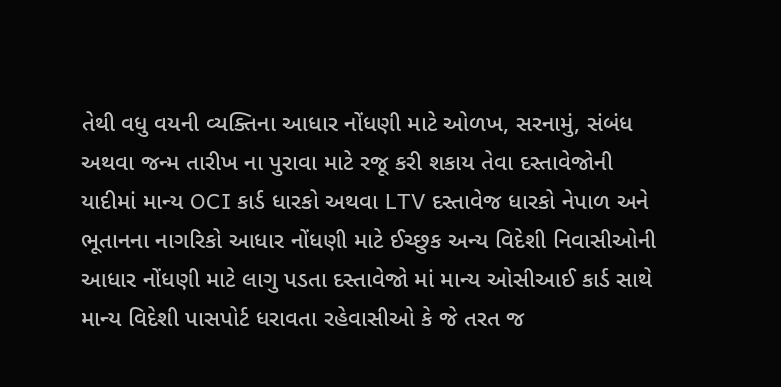તેથી વધુ વયની વ્યક્તિના આધાર નોંધણી માટે ઓળખ, સરનામું, સંબંધ અથવા જન્મ તારીખ ના પુરાવા માટે રજૂ કરી શકાય તેવા દસ્તાવેજોની યાદીમાં માન્ય OCI કાર્ડ ધારકો અથવા LTV દસ્તાવેજ ધારકો નેપાળ અને ભૂતાનના નાગરિકો આધાર નોંધણી માટે ઈચ્છુક અન્ય વિદેશી નિવાસીઓની આધાર નોંધણી માટે લાગુ પડતા દસ્તાવેજો માં માન્ય ઓસીઆઈ કાર્ડ સાથે માન્ય વિદેશી પાસપોર્ટ ધરાવતા રહેવાસીઓ કે જે તરત જ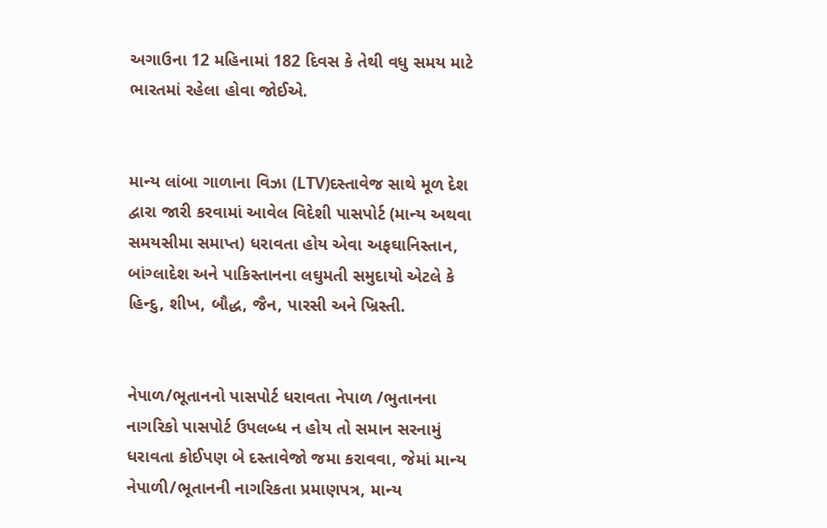અગાઉના 12 મહિનામાં 182 દિવસ કે તેથી વધુ સમય માટે ભારતમાં રહેલા હોવા જોઈએ.


માન્ય લાંબા ગાળાના વિઝા (LTV)દસ્તાવેજ સાથે મૂળ દેશ દ્વારા જારી કરવામાં આવેલ વિદેશી પાસપોર્ટ (માન્ય અથવા સમયસીમા સમાપ્ત) ધરાવતા હોય એવા અફઘાનિસ્તાન, બાંગ્લાદેશ અને પાકિસ્તાનના લઘુમતી સમુદાયો એટલે કે હિન્દુ, શીખ, બૌદ્ધ, જૈન, પારસી અને ખ્રિસ્તી.


નેપાળ/ભૂતાનનો પાસપોર્ટ ધરાવતા નેપાળ /ભુતાનના નાગરિકો પાસપોર્ટ ઉપલબ્ધ ન હોય તો સમાન સરનામું ધરાવતા કોઈપણ બે દસ્તાવેજો જમા કરાવવા, જેમાં માન્ય નેપાળી/ભૂતાનની નાગરિકતા પ્રમાણપત્ર, માન્ય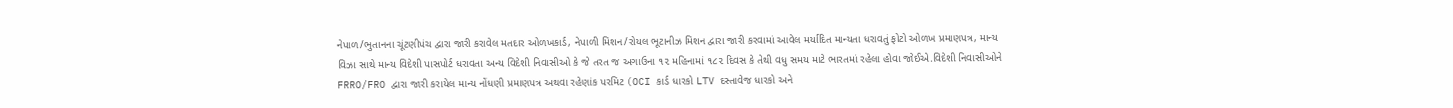નેપાળ/ભુતાનના ચૂંટણીપંચ દ્વારા જારી કરાવેલ મતદાર ઓળખકાર્ડ, નેપાળી મિશન/રોયલ ભૂટાનીઝ મિશન દ્વારા જારી કરવામાં આવેલ મર્યાદિત માન્યતા ધરાવતું ફોટો ઓળખ પ્રમાણપત્ર, માન્ય વિઝા સાથે માન્ય વિદેશી પાસપોર્ટ ધરાવતા અન્ય વિદેશી નિવાસીઓ કે જે તરત જ અગાઉના ૧૨ મહિનામાં ૧૮૨ દિવસ કે તેથી વધુ સમય માટે ભારતમાં રહેલા હોવા જોઈએ.વિદેશી નિવાસીઓને FRRO/FRO દ્વારા જારી કરાયેલ માન્ય નોંધણી પ્રમાણપત્ર અથવા રહેણાંક પરમિટ (OCI કાર્ડ ધારકો LTV દસ્તાવેજ ધારકો અને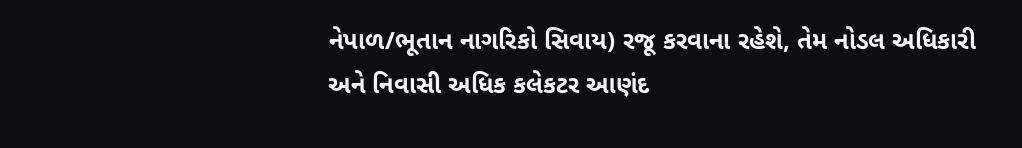નેપાળ/ભૂતાન નાગરિકો સિવાય) રજૂ કરવાના રહેશે, તેમ નોડલ અધિકારી અને નિવાસી અધિક કલેકટર આણંદ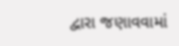દ્વારા જણાવવામાં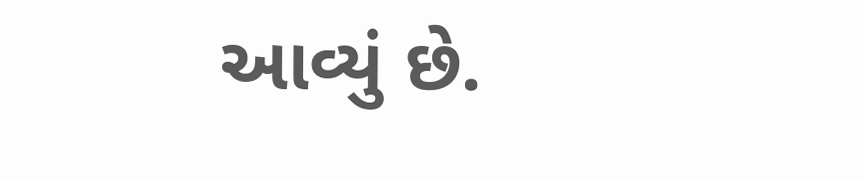આવ્યું છે.